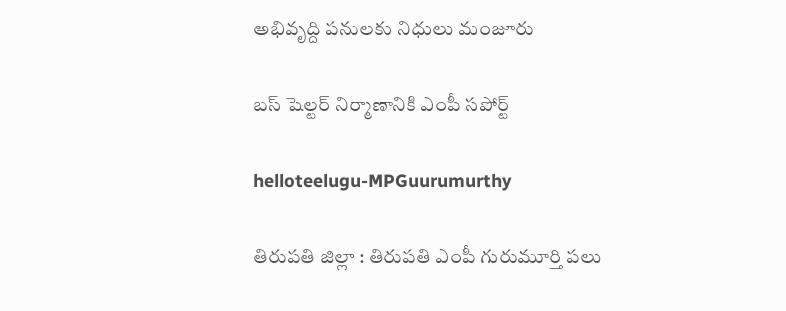అభివృద్ది ప‌నుల‌కు నిధులు మంజూరు

బస్ షెల్టర్ నిర్మాణానికి ఎంపీ స‌పోర్ట్

helloteelugu-MPGuurumurthy

తిరుప‌తి జిల్లా : తిరుప‌తి ఎంపీ గురుమూర్తి ప‌లు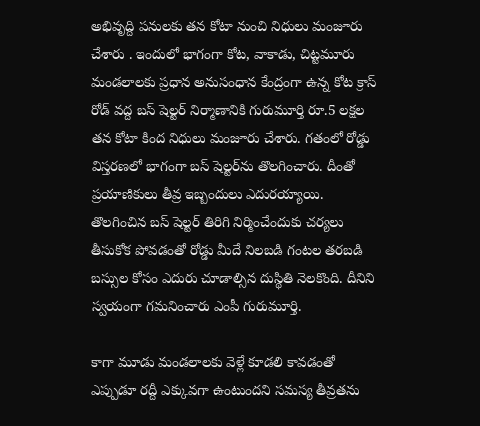అభివృద్ది ప‌నుల‌కు త‌న కోటా నుంచి నిధులు మంజూరు చేశారు . ఇందులో భాగంగా కోట, వాకాడు, చిట్టమూరు మండలాలకు ప్రధాన అనుసంధాన కేంద్రంగా ఉన్న కోట క్రాస్ రోడ్ వద్ద బస్ షెల్టర్ నిర్మాణానికి గురుమూర్తి రూ.5 లక్షల తన కోటా కింద నిధులు మంజూరు చేశారు. గతంలో రోడ్డు విస్తరణలో భాగంగా బస్ షెల్టర్‌ను తొలగించారు. దీంతో ప్రయాణికులు తీవ్ర ఇబ్బందులు ఎదురయ్యాయి. తొలగించిన బస్ షెల్టర్‌ తిరిగి నిర్మించేందుకు చర్యలు తీసుకోక పోవడంతో రోడ్డు మీదే నిలబడి గంటల తరబడి బస్సుల కోసం ఎదురు చూడాల్సిన దుస్థితి నెల‌కొంది. దీనిని స్వ‌యంగా గ‌మ‌నించారు ఎంపీ గురుమూర్తి.

కాగా మూడు మండలాలకు వెళ్లే కూడలి కావడంతో ఎప్పుడూ రద్దీ ఎక్కువగా ఉంటుందని సమస్య తీవ్రతను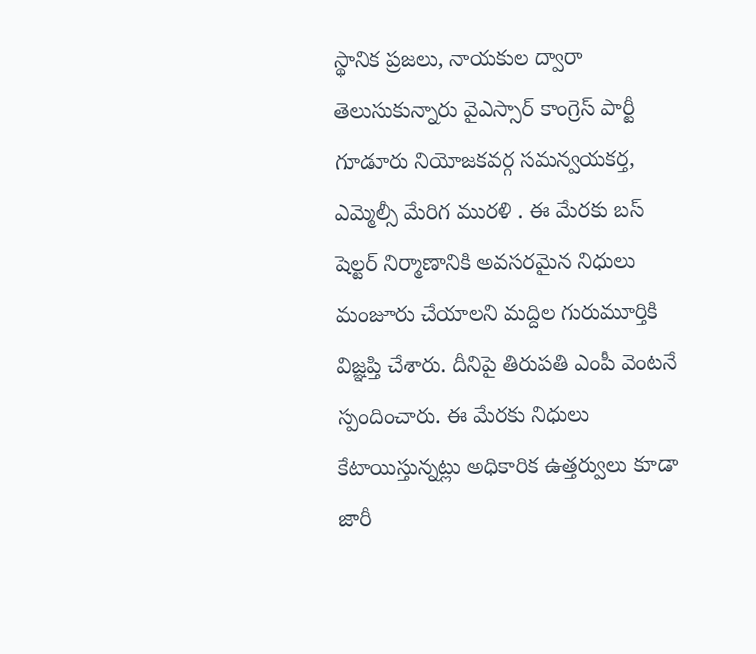స్థానిక ప్రజలు, నాయకుల ద్వారా తెలుసుకున్నారు వైఎస్సార్ కాంగ్రెస్ పార్టీ గూడూరు నియోజకవర్గ సమన్వయకర్త, ఎమ్మెల్సీ మేరిగ మురళి . ఈ మేర‌కు బస్ షెల్టర్ నిర్మాణానికి అవసరమైన నిధులు మంజూరు చేయాలని మద్దిల గురుమూర్తికి విజ్ఞప్తి చేశారు. దీనిపై తిరుపతి ఎంపీ వెంటనే స్పందించారు. ఈ మేరకు నిధులు కేటాయిస్తున్నట్లు అధికారిక ఉత్తర్వులు కూడా జారీ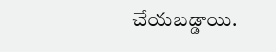చేయబడ్డాయి.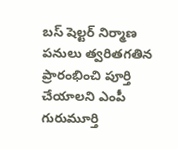బస్ షెల్టర్ నిర్మాణ పనులు త్వరితగతిన ప్రారంభించి పూర్తి చేయాలని ఎంపీ గురుమూర్తి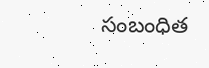సంబంధిత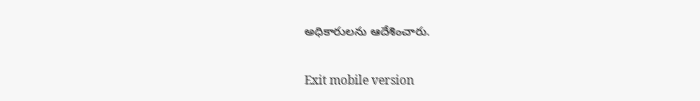అధికారులను ఆదేశించారు.

Exit mobile version